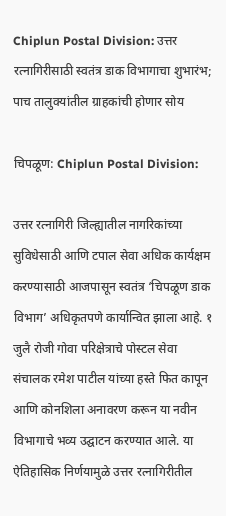Chiplun Postal Division: उत्तर रत्नागिरीसाठी स्वतंत्र डाक विभागाचा शुभारंभ; पाच तालुक्यांतील ग्राहकांची होणार सोय

चिपळूण: Chiplun Postal Division:

उत्तर रत्नागिरी जिल्ह्यातील नागरिकांच्या सुविधेसाठी आणि टपाल सेवा अधिक कार्यक्षम करण्यासाठी आजपासून स्वतंत्र ‘चिपळूण डाक विभाग’ अधिकृतपणे कार्यान्वित झाला आहे. १ जुलै रोजी गोवा परिक्षेत्राचे पोस्टल सेवा संचालक रमेश पाटील यांच्या हस्ते फित कापून आणि कोनशिला अनावरण करून या नवीन विभागाचे भव्य उद्घाटन करण्यात आले. या ऐतिहासिक निर्णयामुळे उत्तर रत्नागिरीतील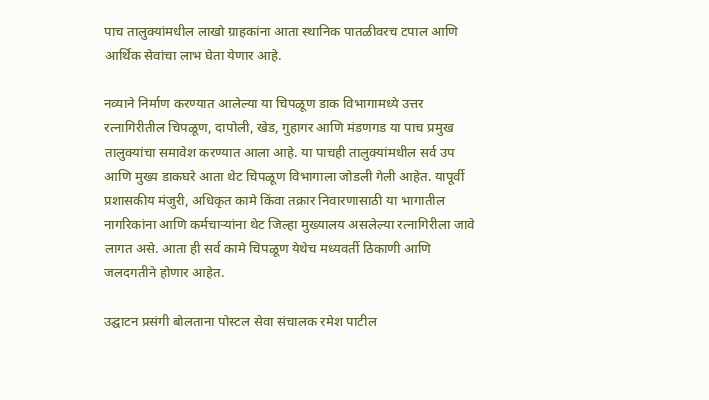पाच तालुक्यांमधील लाखो ग्राहकांना आता स्थानिक पातळीवरच टपाल आणि आर्थिक सेवांचा लाभ घेता येणार आहे.

नव्याने निर्माण करण्यात आलेल्या या चिपळूण डाक विभागामध्ये उत्तर रत्नागिरीतील चिपळूण, दापोली, खेड, गुहागर आणि मंडणगड या पाच प्रमुख तालुक्यांचा समावेश करण्यात आला आहे. या पाचही तालुक्यांमधील सर्व उप आणि मुख्य डाकघरे आता थेट चिपळूण विभागाला जोडली गेली आहेत. यापूर्वी प्रशासकीय मंजुरी, अधिकृत कामे किंवा तक्रार निवारणासाठी या भागातील नागरिकांना आणि कर्मचाऱ्यांना थेट जिल्हा मुख्यालय असलेल्या रत्नागिरीला जावे लागत असे. आता ही सर्व कामे चिपळूण येथेच मध्यवर्ती ठिकाणी आणि जलदगतीने होणार आहेत.

उद्घाटन प्रसंगी बोलताना पोस्टल सेवा संचालक रमेश पाटील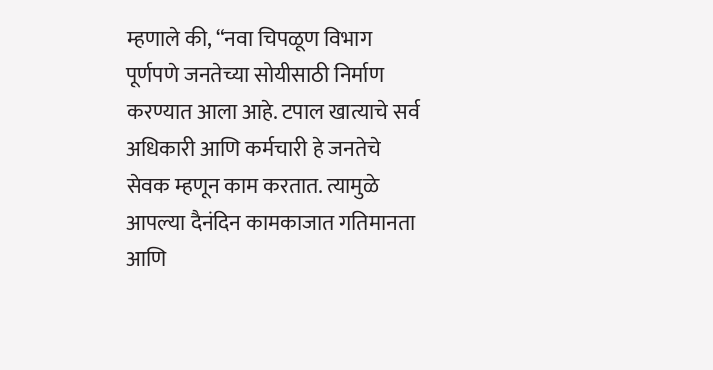म्हणाले की, “नवा चिपळूण विभाग पूर्णपणे जनतेच्या सोयीसाठी निर्माण करण्यात आला आहे. टपाल खात्याचे सर्व अधिकारी आणि कर्मचारी हे जनतेचे सेवक म्हणून काम करतात. त्यामुळे आपल्या दैनंदिन कामकाजात गतिमानता आणि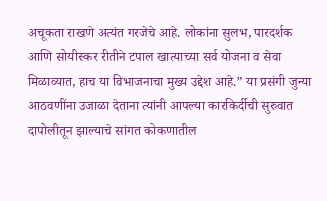अचूकता राखणे अत्यंत गरजेचे आहे. लोकांना सुलभ, पारदर्शक आणि सोयीस्कर रीतीने टपाल खात्याच्या सर्व योजना व सेवा मिळाव्यात, हाच या विभाजनाचा मुख्य उद्देश आहे.” या प्रसंगी जुन्या आठवणींना उजाळा देताना त्यांनी आपल्या कारकिर्दीची सुरुवात दापोलीतून झाल्याचे सांगत कोकणातील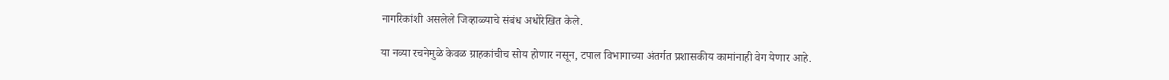नागरिकांशी असलेले जिव्हाळ्याचे संबंध अधोरेखित केले.

या नव्या रचनेमुळे केवळ ग्राहकांचीच सोय होणार नसून, टपाल विभागाच्या अंतर्गत प्रशासकीय कामांनाही वेग येणार आहे.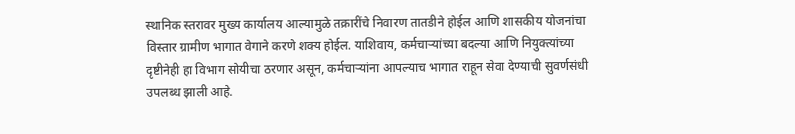स्थानिक स्तरावर मुख्य कार्यालय आल्यामुळे तक्रारींचे निवारण तातडीने होईल आणि शासकीय योजनांचा विस्तार ग्रामीण भागात वेगाने करणे शक्य होईल. याशिवाय, कर्मचाऱ्यांच्या बदल्या आणि नियुक्त्यांच्या दृष्टीनेही हा विभाग सोयीचा ठरणार असून, कर्मचाऱ्यांना आपल्याच भागात राहून सेवा देण्याची सुवर्णसंधी उपलब्ध झाली आहे.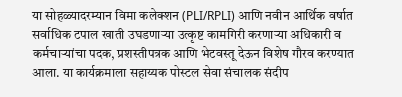या सोहळ्यादरम्यान विमा कलेक्शन (PLI/RPLI) आणि नवीन आर्थिक वर्षात सर्वाधिक टपाल खाती उघडणाऱ्या उत्कृष्ट कामगिरी करणाऱ्या अधिकारी व कर्मचाऱ्यांचा पदक, प्रशस्तीपत्रक आणि भेटवस्तू देऊन विशेष गौरव करण्यात आला. या कार्यक्रमाला सहाय्यक पोस्टल सेवा संचालक संदीप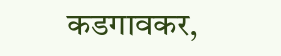कडगावकर,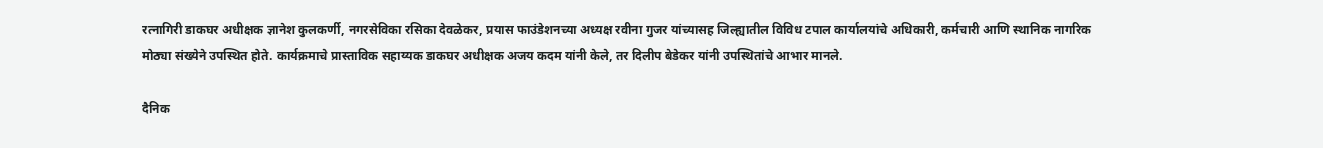रत्नागिरी डाकघर अधीक्षक ज्ञानेश कुलकर्णी, नगरसेविका रसिका देवळेकर, प्रयास फाउंडेशनच्या अध्यक्ष रवीना गुजर यांच्यासह जिल्ह्यातील विविध टपाल कार्यालयांचे अधिकारी, कर्मचारी आणि स्थानिक नागरिक मोठ्या संख्येने उपस्थित होते. कार्यक्रमाचे प्रास्ताविक सहाय्यक डाकघर अधीक्षक अजय कदम यांनी केले, तर दिलीप बेडेकर यांनी उपस्थितांचे आभार मानले.

दैनिक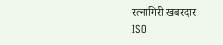रत्नागिरी खबरदार
ISO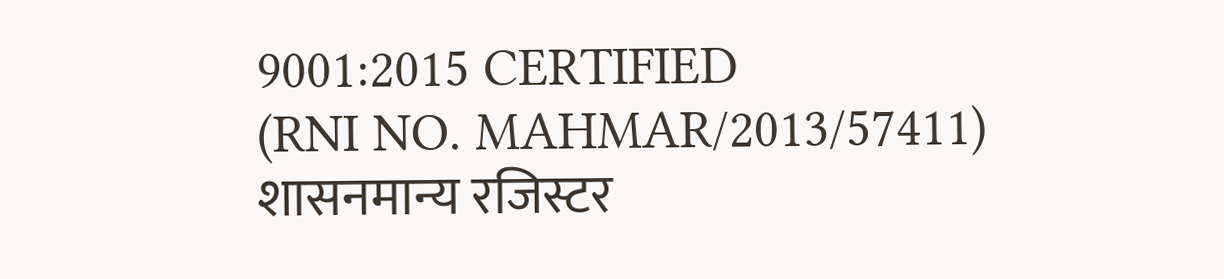9001:2015 CERTIFIED
(RNI NO. MAHMAR/2013/57411)
शासनमान्य रजिस्टर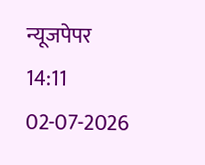न्यूजपेपर
14:11 02-07-2026